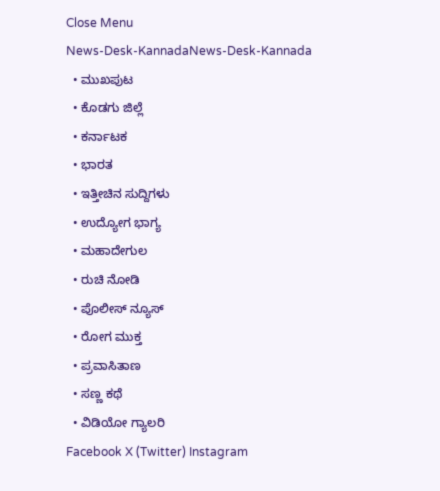Close Menu
News-Desk-KannadaNews-Desk-Kannada
  • ಮುಖಪುಟ
  • ಕೊಡಗು ಜಿಲ್ಲೆ
  • ಕರ್ನಾಟಕ
  • ಭಾರತ
  • ಇತ್ತೀಚಿನ ಸುದ್ದಿಗಳು
  • ಉದ್ಯೋಗ ಭಾಗ್ಯ
  • ಮಹಾದೇಗುಲ
  • ರುಚಿ ನೋಡಿ
  • ಪೊಲೀಸ್ ನ್ಯೂಸ್
  • ರೋಗ ಮುಕ್ತ
  • ಪ್ರವಾಸಿತಾಣ
  • ಸಣ್ಣ ಕಥೆ
  • ವಿಡಿಯೋ ಗ್ಯಾಲರಿ
Facebook X (Twitter) Instagram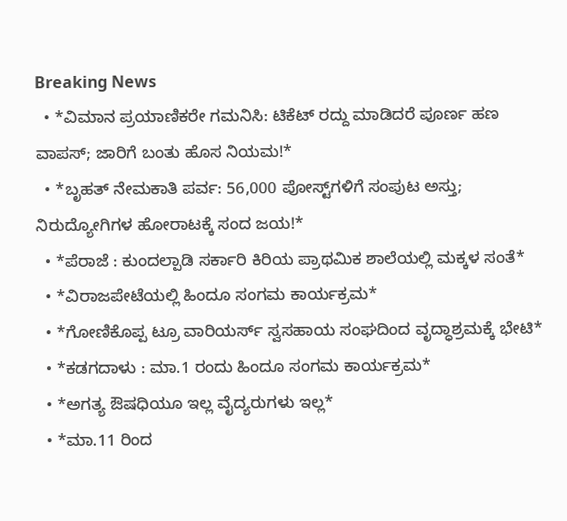Breaking News
  • *ವಿಮಾನ ಪ್ರಯಾಣಿಕರೇ ಗಮನಿಸಿ: ಟಿಕೆಟ್ ರದ್ದು ಮಾಡಿದರೆ ಪೂರ್ಣ ಹಣ ವಾಪಸ್; ಜಾರಿಗೆ ಬಂತು ಹೊಸ ನಿಯಮ!*
  • *ಬೃಹತ್ ನೇಮಕಾತಿ ಪರ್ವ: 56,000 ಪೋಸ್ಟ್‌ಗಳಿಗೆ ಸಂಪುಟ ಅಸ್ತು; ನಿರುದ್ಯೋಗಿಗಳ ಹೋರಾಟಕ್ಕೆ ಸಂದ ಜಯ!*
  • *ಪೆರಾಜೆ : ಕುಂದಲ್ಪಾಡಿ ಸರ್ಕಾರಿ ಕಿರಿಯ ಪ್ರಾಥಮಿಕ ಶಾಲೆಯಲ್ಲಿ ಮಕ್ಕಳ ಸಂತೆ*
  • *ವಿರಾಜಪೇಟೆಯಲ್ಲಿ ಹಿಂದೂ ಸಂಗಮ ಕಾರ್ಯಕ್ರಮ*
  • *ಗೋಣಿಕೊಪ್ಪ ಟ್ರೂ ವಾರಿಯರ್ಸ್ ಸ್ವಸಹಾಯ ಸಂಘದಿಂದ ವೃದ್ಧಾಶ್ರಮಕ್ಕೆ ಭೇಟಿ*
  • *ಕಡಗದಾಳು : ಮಾ.1 ರಂದು ಹಿಂದೂ ಸಂಗಮ ಕಾರ್ಯಕ್ರಮ*
  • *ಅಗತ್ಯ ಔಷಧಿಯೂ ಇಲ್ಲ ವೈದ್ಯರುಗಳು ಇಲ್ಲ*
  • *ಮಾ.11 ರಿಂದ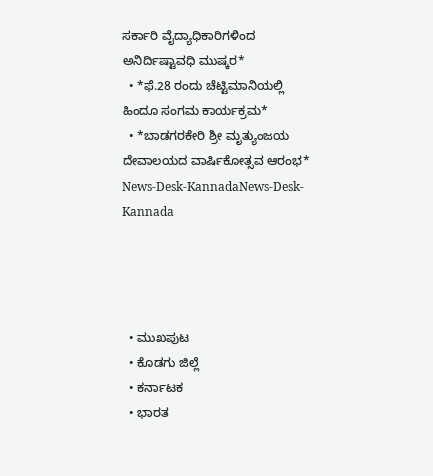ಸರ್ಕಾರಿ ವೈದ್ಯಾಧಿಕಾರಿಗಳಿಂದ ಅನಿರ್ದಿಷ್ಟಾವಧಿ ಮುಷ್ಕರ*
  • *ಫೆ.28 ರಂದು ಚೆಟ್ಟಿಮಾನಿಯಲ್ಲಿ ಹಿಂದೂ ಸಂಗಮ ಕಾರ್ಯಕ್ರಮ*
  • *ಬಾಡಗರಕೇರಿ ಶ್ರೀ ಮೃತ್ಯುಂಜಯ ದೇವಾಲಯದ ವಾರ್ಷಿಕೋತ್ಸವ ಆರಂಭ*
News-Desk-KannadaNews-Desk-Kannada




  • ಮುಖಪುಟ
  • ಕೊಡಗು ಜಿಲ್ಲೆ
  • ಕರ್ನಾಟಕ
  • ಭಾರತ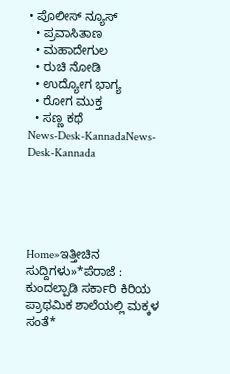• ಪೊಲೀಸ್ ನ್ಯೂಸ್
  • ಪ್ರವಾಸಿತಾಣ
  • ಮಹಾದೇಗುಲ
  • ರುಚಿ ನೋಡಿ
  • ಉದ್ಯೋಗ ಭಾಗ್ಯ
  • ರೋಗ ಮುಕ್ತ
  • ಸಣ್ಣ ಕಥೆ
News-Desk-KannadaNews-Desk-Kannada





Home»ಇತ್ತೀಚಿನ ಸುದ್ದಿಗಳು»*ಪೆರಾಜೆ : ಕುಂದಲ್ಪಾಡಿ ಸರ್ಕಾರಿ ಕಿರಿಯ ಪ್ರಾಥಮಿಕ ಶಾಲೆಯಲ್ಲಿ ಮಕ್ಕಳ ಸಂತೆ*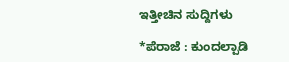ಇತ್ತೀಚಿನ ಸುದ್ದಿಗಳು

*ಪೆರಾಜೆ : ಕುಂದಲ್ಪಾಡಿ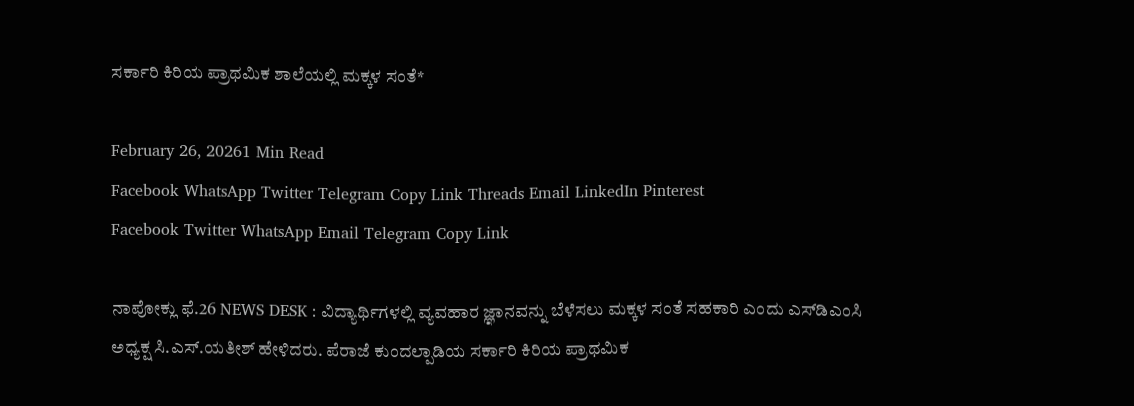ಸರ್ಕಾರಿ ಕಿರಿಯ ಪ್ರಾಥಮಿಕ ಶಾಲೆಯಲ್ಲಿ ಮಕ್ಕಳ ಸಂತೆ*

February 26, 20261 Min Read
Facebook WhatsApp Twitter Telegram Copy Link Threads Email LinkedIn Pinterest
Facebook Twitter WhatsApp Email Telegram Copy Link

ನಾಪೋಕ್ಲು ಫೆ.26 NEWS DESK : ವಿದ್ಯಾರ್ಥಿಗಳಲ್ಲಿ ವ್ಯವಹಾರ ಜ್ಞಾನವನ್ನು ಬೆಳೆಸಲು ಮಕ್ಕಳ ಸಂತೆ ಸಹಕಾರಿ ಎಂದು ಎಸ್‍ಡಿಎಂಸಿ ಅಧ್ಯಕ್ಷ ಸಿ.ಎಸ್.ಯತೀಶ್ ಹೇಳಿದರು. ಪೆರಾಜೆ ಕುಂದಲ್ಪಾಡಿಯ ಸರ್ಕಾರಿ ಕಿರಿಯ ಪ್ರಾಥಮಿಕ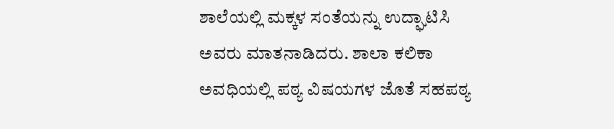ಶಾಲೆಯಲ್ಲಿ ಮಕ್ಕಳ ಸಂತೆಯನ್ನು ಉದ್ಘಾಟಿಸಿ ಅವರು ಮಾತನಾಡಿದರು. ಶಾಲಾ ಕಲಿಕಾ ಅವಧಿಯಲ್ಲಿ ಪಠ್ಯ ವಿಷಯಗಳ ಜೊತೆ ಸಹಪಠ್ಯ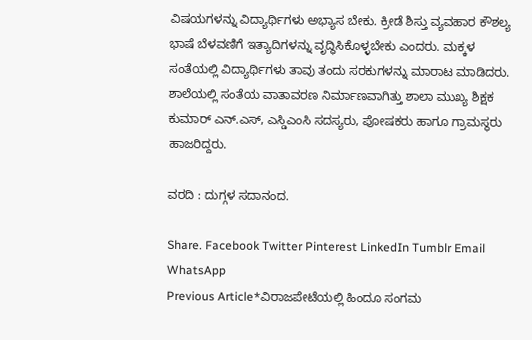ವಿಷಯಗಳನ್ನು ವಿದ್ಯಾರ್ಥಿಗಳು ಅಭ್ಯಾಸ ಬೇಕು. ಕ್ರೀಡೆ ಶಿಸ್ತು ವ್ಯವಹಾರ ಕೌಶಲ್ಯ ಭಾಷೆ ಬೆಳವಣಿಗೆ ಇತ್ಯಾದಿಗಳನ್ನು ವೃದ್ಧಿಸಿಕೊಳ್ಳಬೇಕು ಎಂದರು. ಮಕ್ಕಳ ಸಂತೆಯಲ್ಲಿ ವಿದ್ಯಾರ್ಥಿಗಳು ತಾವು ತಂದು ಸರಕುಗಳನ್ನು ಮಾರಾಟ ಮಾಡಿದರು. ಶಾಲೆಯಲ್ಲಿ ಸಂತೆಯ ವಾತಾವರಣ ನಿರ್ಮಾಣವಾಗಿತ್ತು ಶಾಲಾ ಮುಖ್ಯ ಶಿಕ್ಷಕ ಕುಮಾರ್ ಎನ್.ಎಸ್, ಎಸ್ಡಿಎಂಸಿ ಸದಸ್ಯರು, ಪೋಷಕರು ಹಾಗೂ ಗ್ರಾಮಸ್ಥರು ಹಾಜರಿದ್ದರು.

ವರದಿ : ದುಗ್ಗಳ ಸದಾನಂದ.

Share. Facebook Twitter Pinterest LinkedIn Tumblr Email WhatsApp
Previous Article*ವಿರಾಜಪೇಟೆಯಲ್ಲಿ ಹಿಂದೂ ಸಂಗಮ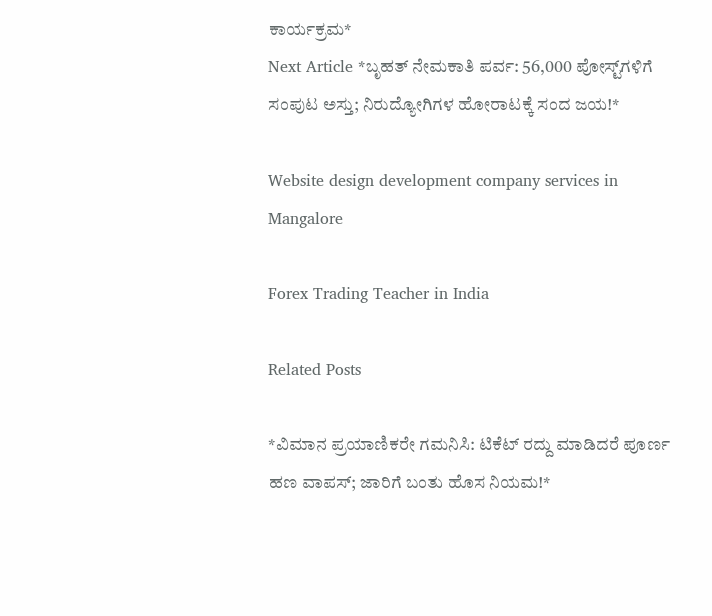ಕಾರ್ಯಕ್ರಮ*
Next Article *ಬೃಹತ್ ನೇಮಕಾತಿ ಪರ್ವ: 56,000 ಪೋಸ್ಟ್‌ಗಳಿಗೆ ಸಂಪುಟ ಅಸ್ತು; ನಿರುದ್ಯೋಗಿಗಳ ಹೋರಾಟಕ್ಕೆ ಸಂದ ಜಯ!*

Website design development company services in Mangalore

Forex Trading Teacher in India

Related Posts

*ವಿಮಾನ ಪ್ರಯಾಣಿಕರೇ ಗಮನಿಸಿ: ಟಿಕೆಟ್ ರದ್ದು ಮಾಡಿದರೆ ಪೂರ್ಣ ಹಣ ವಾಪಸ್; ಜಾರಿಗೆ ಬಂತು ಹೊಸ ನಿಯಮ!*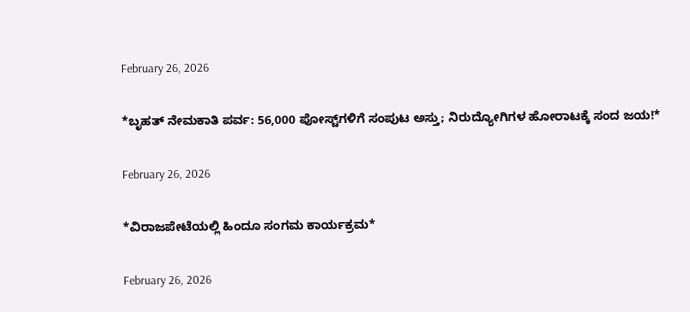February 26, 2026

*ಬೃಹತ್ ನೇಮಕಾತಿ ಪರ್ವ: 56,000 ಪೋಸ್ಟ್‌ಗಳಿಗೆ ಸಂಪುಟ ಅಸ್ತು; ನಿರುದ್ಯೋಗಿಗಳ ಹೋರಾಟಕ್ಕೆ ಸಂದ ಜಯ!*

February 26, 2026

*ವಿರಾಜಪೇಟೆಯಲ್ಲಿ ಹಿಂದೂ ಸಂಗಮ ಕಾರ್ಯಕ್ರಮ*

February 26, 2026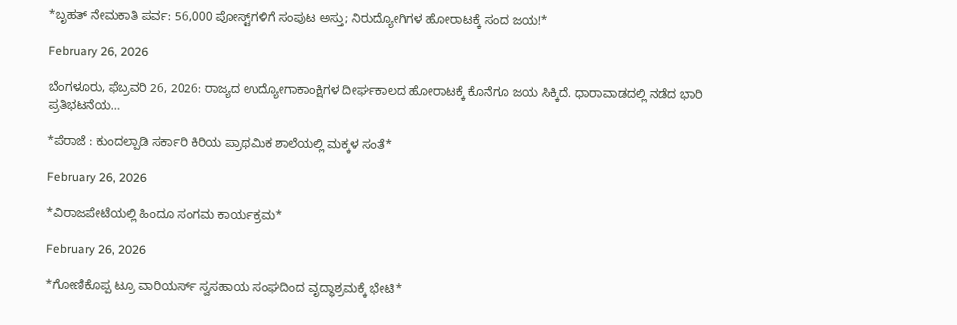*ಬೃಹತ್ ನೇಮಕಾತಿ ಪರ್ವ: 56,000 ಪೋಸ್ಟ್‌ಗಳಿಗೆ ಸಂಪುಟ ಅಸ್ತು; ನಿರುದ್ಯೋಗಿಗಳ ಹೋರಾಟಕ್ಕೆ ಸಂದ ಜಯ!*

February 26, 2026

ಬೆಂಗಳೂರು, ಫೆಬ್ರವರಿ 26, 2026: ರಾಜ್ಯದ ಉದ್ಯೋಗಾಕಾಂಕ್ಷಿಗಳ ದೀರ್ಘಕಾಲದ ಹೋರಾಟಕ್ಕೆ ಕೊನೆಗೂ ಜಯ ಸಿಕ್ಕಿದೆ. ಧಾರಾವಾಡದಲ್ಲಿ ನಡೆದ ಭಾರಿ ಪ್ರತಿಭಟನೆಯ…

*ಪೆರಾಜೆ : ಕುಂದಲ್ಪಾಡಿ ಸರ್ಕಾರಿ ಕಿರಿಯ ಪ್ರಾಥಮಿಕ ಶಾಲೆಯಲ್ಲಿ ಮಕ್ಕಳ ಸಂತೆ*

February 26, 2026

*ವಿರಾಜಪೇಟೆಯಲ್ಲಿ ಹಿಂದೂ ಸಂಗಮ ಕಾರ್ಯಕ್ರಮ*

February 26, 2026

*ಗೋಣಿಕೊಪ್ಪ ಟ್ರೂ ವಾರಿಯರ್ಸ್ ಸ್ವಸಹಾಯ ಸಂಘದಿಂದ ವೃದ್ಧಾಶ್ರಮಕ್ಕೆ ಭೇಟಿ*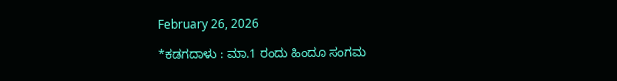February 26, 2026

*ಕಡಗದಾಳು : ಮಾ.1 ರಂದು ಹಿಂದೂ ಸಂಗಮ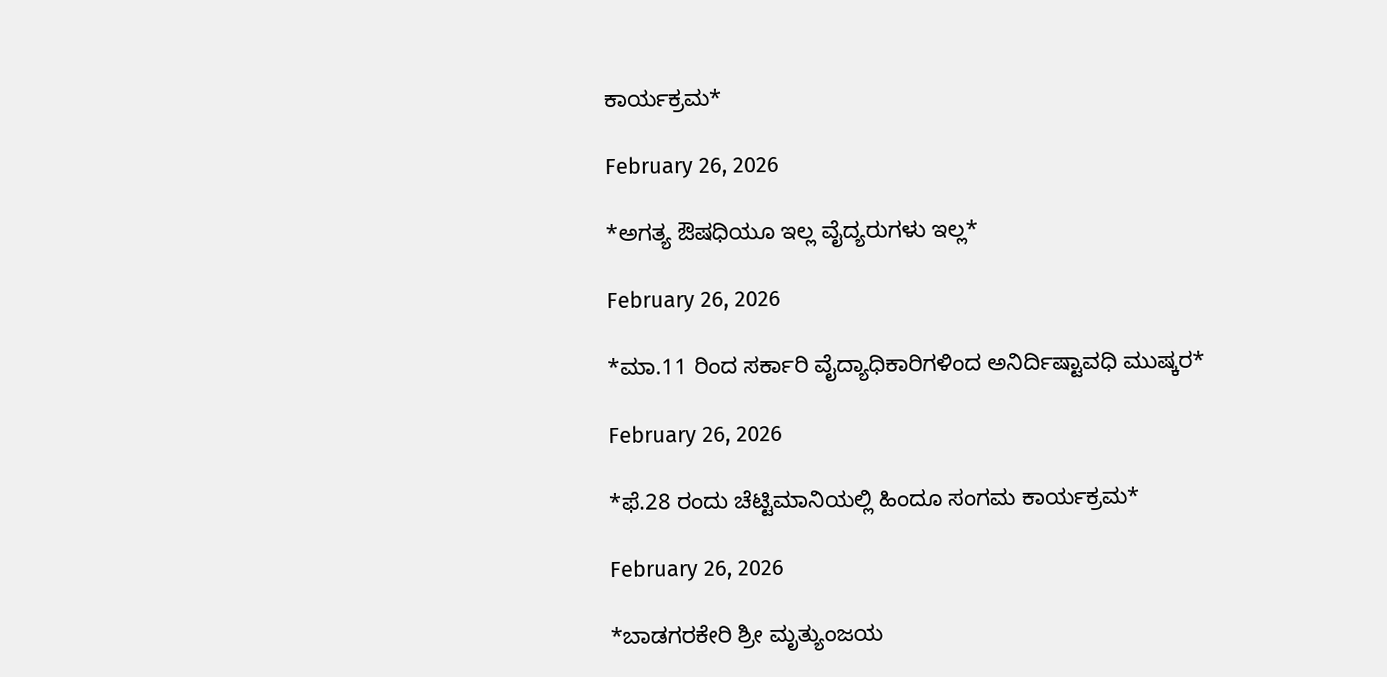ಕಾರ್ಯಕ್ರಮ*

February 26, 2026

*ಅಗತ್ಯ ಔಷಧಿಯೂ ಇಲ್ಲ ವೈದ್ಯರುಗಳು ಇಲ್ಲ*

February 26, 2026

*ಮಾ.11 ರಿಂದ ಸರ್ಕಾರಿ ವೈದ್ಯಾಧಿಕಾರಿಗಳಿಂದ ಅನಿರ್ದಿಷ್ಟಾವಧಿ ಮುಷ್ಕರ*

February 26, 2026

*ಫೆ.28 ರಂದು ಚೆಟ್ಟಿಮಾನಿಯಲ್ಲಿ ಹಿಂದೂ ಸಂಗಮ ಕಾರ್ಯಕ್ರಮ*

February 26, 2026

*ಬಾಡಗರಕೇರಿ ಶ್ರೀ ಮೃತ್ಯುಂಜಯ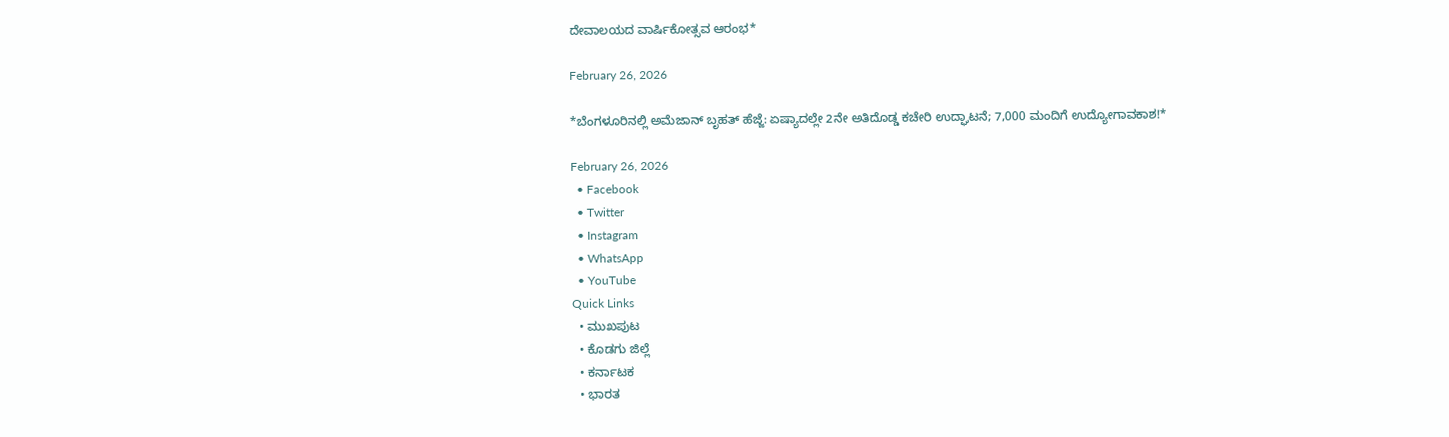ದೇವಾಲಯದ ವಾರ್ಷಿಕೋತ್ಸವ ಆರಂಭ*

February 26, 2026

*ಬೆಂಗಳೂರಿನಲ್ಲಿ ಅಮೆಜಾನ್ ಬೃಹತ್ ಹೆಜ್ಜೆ: ಏಷ್ಯಾದಲ್ಲೇ 2ನೇ ಅತಿದೊಡ್ಡ ಕಚೇರಿ ಉದ್ಘಾಟನೆ; 7,000 ಮಂದಿಗೆ ಉದ್ಯೋಗಾವಕಾಶ!*

February 26, 2026
  • Facebook
  • Twitter
  • Instagram
  • WhatsApp
  • YouTube
Quick Links
  • ಮುಖಪುಟ
  • ಕೊಡಗು ಜಿಲ್ಲೆ
  • ಕರ್ನಾಟಕ
  • ಭಾರತ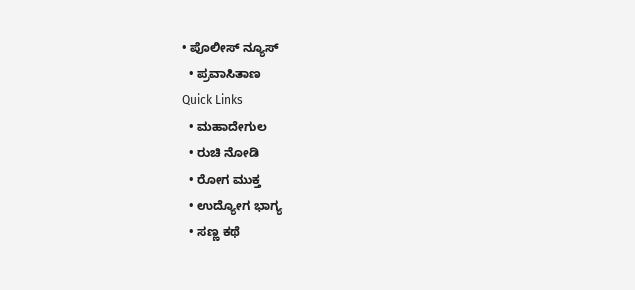• ಪೊಲೀಸ್ ನ್ಯೂಸ್
  • ಪ್ರವಾಸಿತಾಣ
Quick Links
  • ಮಹಾದೇಗುಲ
  • ರುಚಿ ನೋಡಿ
  • ರೋಗ ಮುಕ್ತ
  • ಉದ್ಯೋಗ ಭಾಗ್ಯ
  • ಸಣ್ಣ ಕಥೆ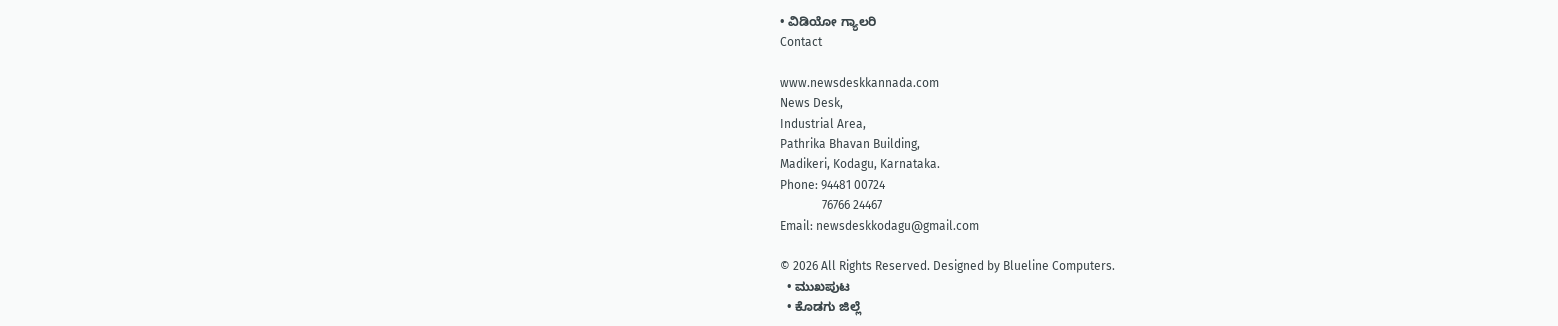• ವಿಡಿಯೋ ಗ್ಯಾಲರಿ
Contact

www.newsdeskkannada.com
News Desk,
Industrial Area,
Pathrika Bhavan Building,
Madikeri, Kodagu, Karnataka.
Phone: 94481 00724
              76766 24467
Email: newsdeskkodagu@gmail.com

© 2026 All Rights Reserved. Designed by Blueline Computers.
  • ಮುಖಪುಟ
  • ಕೊಡಗು ಜಿಲ್ಲೆ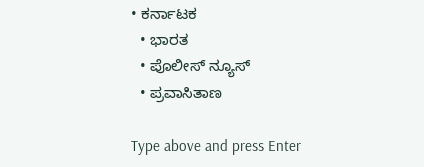• ಕರ್ನಾಟಕ
  • ಭಾರತ
  • ಪೊಲೀಸ್ ನ್ಯೂಸ್
  • ಪ್ರವಾಸಿತಾಣ

Type above and press Enter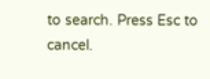to search. Press Esc to cancel.